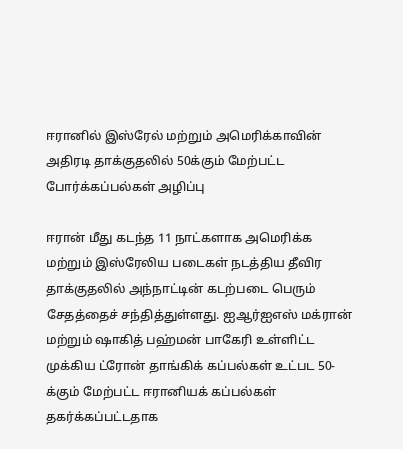ஈரானில் இஸ்ரேல் மற்றும் அமெரிக்காவின் அதிரடி தாக்குதலில் 50க்கும் மேற்பட்ட போர்க்கப்பல்கள் அழிப்பு

ஈரான் மீது கடந்த 11 நாட்களாக அமெரிக்க மற்றும் இஸ்ரேலிய படைகள் நடத்திய தீவிர தாக்குதலில் அந்நாட்டின் கடற்படை பெரும் சேதத்தைச் சந்தித்துள்ளது. ஐஆர்ஐஎஸ் மக்ரான் மற்றும் ஷாகித் பஹ்மன் பாகேரி உள்ளிட்ட முக்கிய ட்ரோன் தாங்கிக் கப்பல்கள் உட்பட 50-க்கும் மேற்பட்ட ஈரானியக் கப்பல்கள் தகர்க்கப்பட்டதாக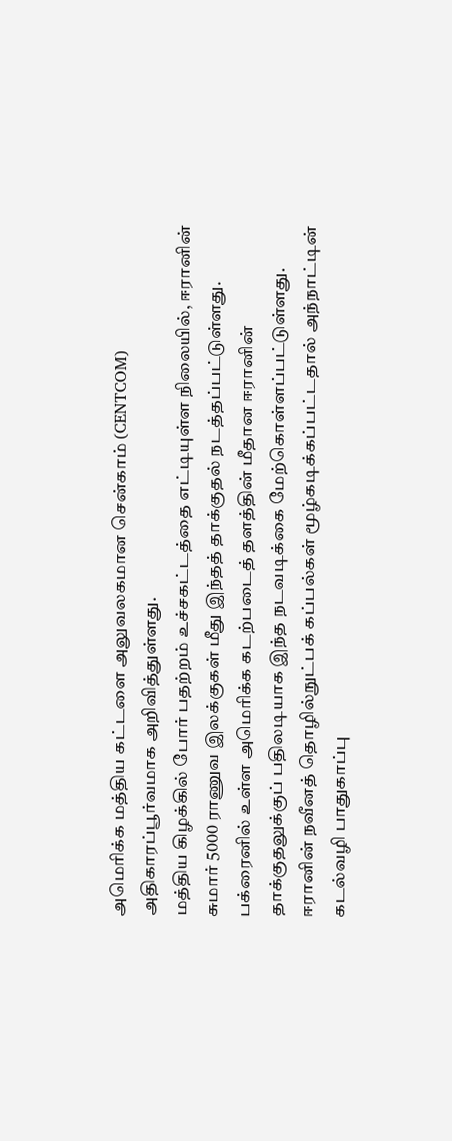அமெரிக்க மத்திய கட்டளை அலுவலகமான சென்காம் (CENTCOM) அதிகாரப்பூர்வமாக அறிவித்துள்ளது.
மத்திய கிழக்கில் போர் பதற்றம் உச்சகட்டத்தை எட்டியுள்ள நிலையில், ஈரானின் சுமார் 5000 ராணுவ இலக்குகள் மீது இந்தத் தாக்குதல் நடத்தப்பட்டுள்ளது. பக்ரைனில் உள்ள அமெரிக்க கடற்படைத் தளத்தின் மீதான ஈரானின் தாக்குதலுக்குப் பதிலடியாக இந்த நடவடிக்கை மேற்கொள்ளப்பட்டுள்ளது. ஈரானின் நவீனத் தொழில்நுட்பக் கப்பல்கள் மூழ்கடிக்கப்பட்டதால் அந்நாட்டின் கடல்வழி பாதுகாப்பு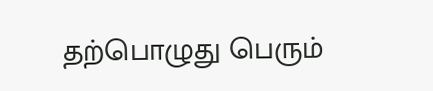தற்பொழுது பெரும்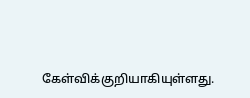கேள்விக்குறியாகியுள்ளது.